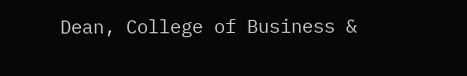Dean, College of Business &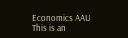Economics AAU
This is an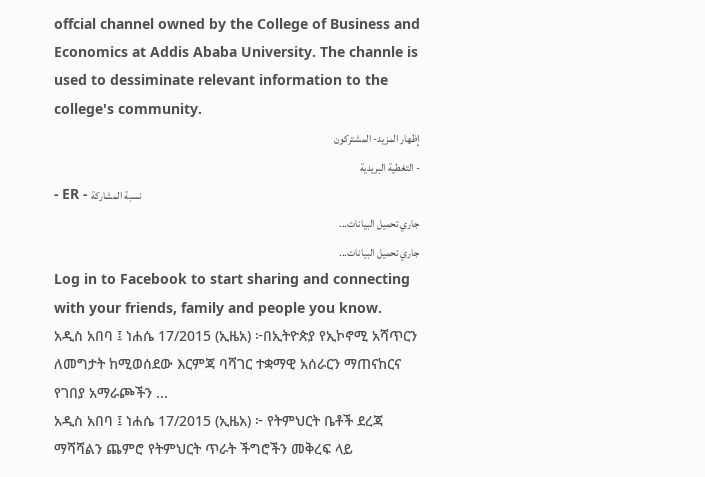offcial channel owned by the College of Business and Economics at Addis Ababa University. The channle is used to dessiminate relevant information to the college's community.
إظهار المزيد- المشتركون
- التغطية البريدية
- ER - نسبة المشاركة
جاري تحميل البيانات...
جاري تحميل البيانات...
Log in to Facebook to start sharing and connecting with your friends, family and people you know.
አዲስ አበባ ፤ ነሐሴ 17/2015 (ኢዜአ) ፦በኢትዮጵያ የኢኮኖሚ አሻጥርን ለመግታት ከሚወሰደው እርምጃ ባሻገር ተቋማዊ አሰራርን ማጠናከርና የገበያ አማራጮችን ...
አዲስ አበባ ፤ ነሐሴ 17/2015 (ኢዜአ) ፦ የትምህርት ቤቶች ደረጃ ማሻሻልን ጨምሮ የትምህርት ጥራት ችግሮችን መቅረፍ ላይ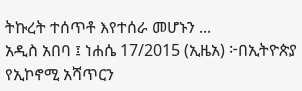ትኩረት ተሰጥቶ እየተሰራ መሆኑን ...
አዲስ አበባ ፤ ነሐሴ 17/2015 (ኢዜአ) ፦በኢትዮጵያ የኢኮኖሚ አሻጥርን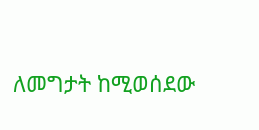ለመግታት ከሚወሰደው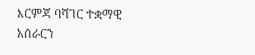እርምጃ ባሻገር ተቋማዊ አሰራርን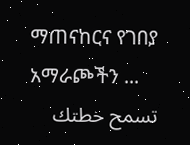ማጠናከርና የገበያ አማራጮችን ...
تسمح خطتك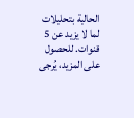الحالية بتحليلات لما لا يزيد عن 5 قنوات. للحصول على المزيد، يُرجى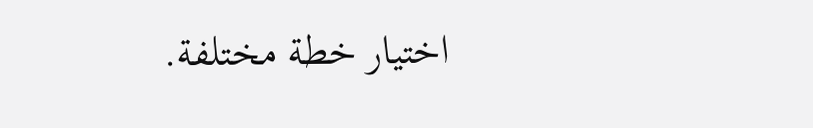اختيار خطة مختلفة.